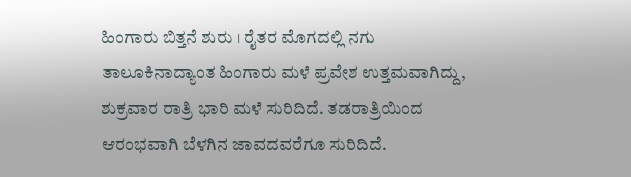ಹಿಂಗಾರು ಬಿತ್ತನೆ ಶುರು । ರೈತರ ಮೊಗದಲ್ಲಿ ನಗು
ತಾಲೂಕಿನಾದ್ಯಾಂತ ಹಿಂಗಾರು ಮಳೆ ಪ್ರವೇಶ ಉತ್ತಮವಾಗಿದ್ದು, ಶುಕ್ರವಾರ ರಾತ್ರಿ ಭಾರಿ ಮಳೆ ಸುರಿದಿದೆ. ತಡರಾತ್ರಿಯಿಂದ ಆರಂಭವಾಗಿ ಬೆಳಗಿನ ಜಾವದವರೆಗೂ ಸುರಿದಿದೆ.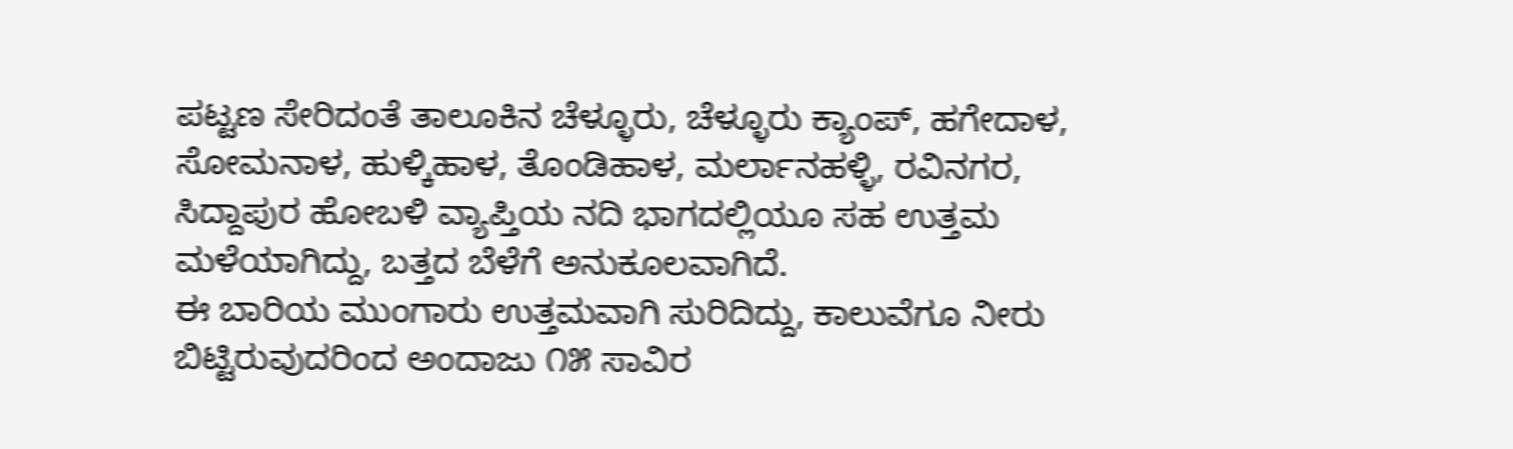ಪಟ್ಟಣ ಸೇರಿದಂತೆ ತಾಲೂಕಿನ ಚೆಳ್ಳೂರು, ಚೆಳ್ಳೂರು ಕ್ಯಾಂಪ್, ಹಗೇದಾಳ, ಸೋಮನಾಳ, ಹುಳ್ಕಿಹಾಳ, ತೊಂಡಿಹಾಳ, ಮರ್ಲಾನಹಳ್ಳಿ, ರವಿನಗರ, ಸಿದ್ದಾಪುರ ಹೋಬಳಿ ವ್ಯಾಪ್ತಿಯ ನದಿ ಭಾಗದಲ್ಲಿಯೂ ಸಹ ಉತ್ತಮ ಮಳೆಯಾಗಿದ್ದು, ಬತ್ತದ ಬೆಳೆಗೆ ಅನುಕೂಲವಾಗಿದೆ.
ಈ ಬಾರಿಯ ಮುಂಗಾರು ಉತ್ತಮವಾಗಿ ಸುರಿದಿದ್ದು, ಕಾಲುವೆಗೂ ನೀರು ಬಿಟ್ಟಿರುವುದರಿಂದ ಅಂದಾಜು ೧೫ ಸಾವಿರ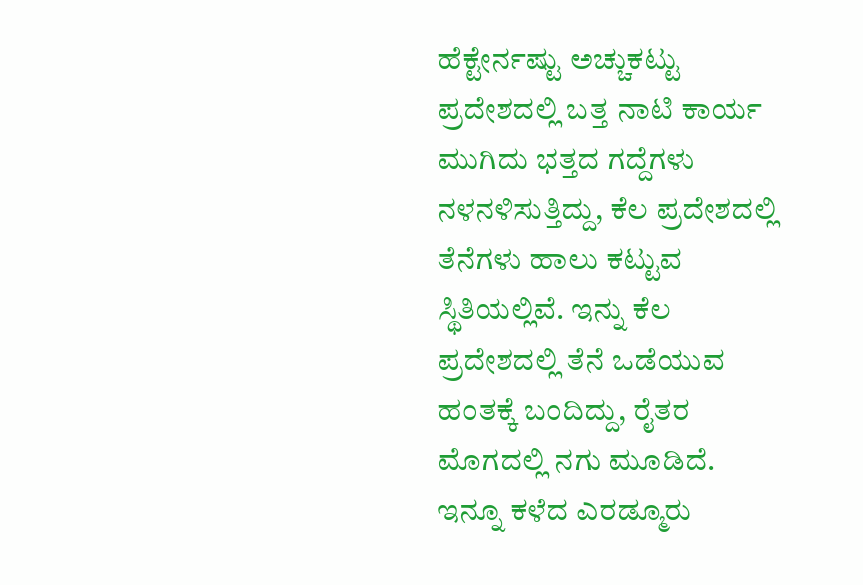ಹೆಕ್ಟೇರ್ನಷ್ಟು ಅಚ್ಚುಕಟ್ಟು ಪ್ರದೇಶದಲ್ಲಿ ಬತ್ತ ನಾಟಿ ಕಾರ್ಯ ಮುಗಿದು ಭತ್ತದ ಗದ್ದೆಗಳು ನಳನಳಿಸುತ್ತಿದ್ದು, ಕೆಲ ಪ್ರದೇಶದಲ್ಲಿ ತೆನೆಗಳು ಹಾಲು ಕಟ್ಟುವ ಸ್ಥಿತಿಯಲ್ಲಿವೆ. ಇನ್ನು ಕೆಲ ಪ್ರದೇಶದಲ್ಲಿ ತೆನೆ ಒಡೆಯುವ ಹಂತಕ್ಕೆ ಬಂದಿದ್ದು, ರೈತರ ಮೊಗದಲ್ಲಿ ನಗು ಮೂಡಿದೆ.
ಇನ್ನೂ ಕಳೆದ ಎರಡ್ಮೂರು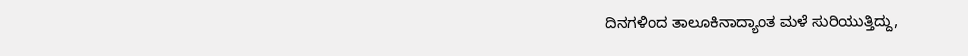ದಿನಗಳಿಂದ ತಾಲೂಕಿನಾದ್ಯಾಂತ ಮಳೆ ಸುರಿಯುತ್ತಿದ್ದು,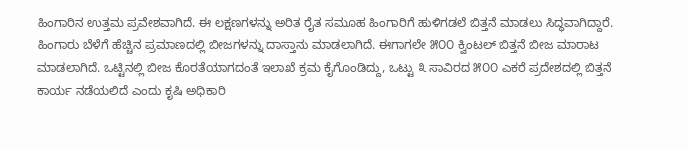ಹಿಂಗಾರಿನ ಉತ್ತಮ ಪ್ರವೇಶವಾಗಿದೆ. ಈ ಲಕ್ಷಣಗಳನ್ನು ಅರಿತ ರೈತ ಸಮೂಹ ಹಿಂಗಾರಿಗೆ ಹುಳಿಗಡಲೆ ಬಿತ್ತನೆ ಮಾಡಲು ಸಿದ್ಧವಾಗಿದ್ದಾರೆ.
ಹಿಂಗಾರು ಬೆಳೆಗೆ ಹೆಚ್ಚಿನ ಪ್ರಮಾಣದಲ್ಲಿ ಬೀಜಗಳನ್ನು ದಾಸ್ತಾನು ಮಾಡಲಾಗಿದೆ. ಈಗಾಗಲೇ ೫೦೦ ಕ್ವಿಂಟಲ್ ಬಿತ್ತನೆ ಬೀಜ ಮಾರಾಟ ಮಾಡಲಾಗಿದೆ. ಒಟ್ಟಿನಲ್ಲಿ ಬೀಜ ಕೊರತೆಯಾಗದಂತೆ ಇಲಾಖೆ ಕ್ರಮ ಕೈಗೊಂಡಿದ್ದು, ಒಟ್ಟು ೩ ಸಾವಿರದ ೫೦೦ ಎಕರೆ ಪ್ರದೇಶದಲ್ಲಿ ಬಿತ್ತನೆ ಕಾರ್ಯ ನಡೆಯಲಿದೆ ಎಂದು ಕೃಷಿ ಅಧಿಕಾರಿ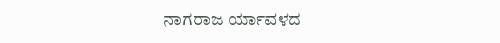ನಾಗರಾಜ ರ್ಯಾವಳದ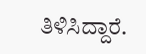ತಿಳಿಸಿದ್ದಾರೆ.